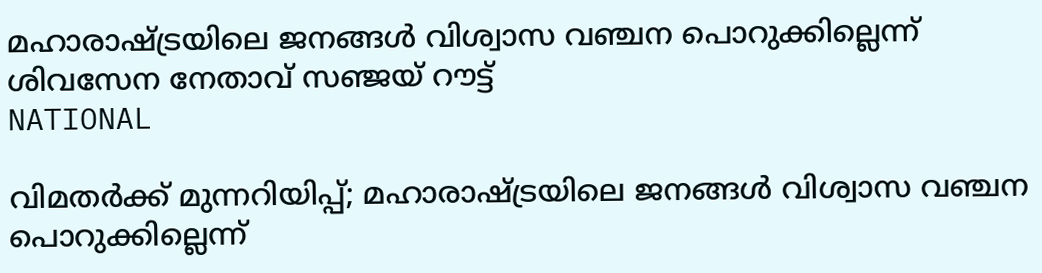മഹാരാഷ്ട്രയിലെ ജനങ്ങൾ വിശ്വാസ വഞ്ചന പൊറുക്കില്ലെന്ന് ശിവസേന നേതാവ് സഞ്ജയ് റൗട്ട്
NATIONAL

വിമതർക്ക് മുന്നറിയിപ്പ്; മഹാരാഷ്ട്രയിലെ ജനങ്ങൾ വിശ്വാസ വഞ്ചന പൊറുക്കില്ലെന്ന്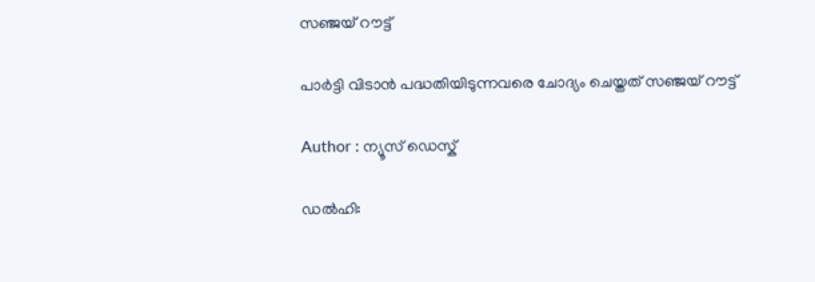സഞ്ജയ് റൗട്ട്

പാർട്ടി വിടാൻ പദ്ധതിയിടുന്നവരെ ചോദ്യം ചെയ്തത് സഞ്ജയ് റൗട്ട്

Author : ന്യൂസ് ഡെസ്ക്

ഡൽഹി: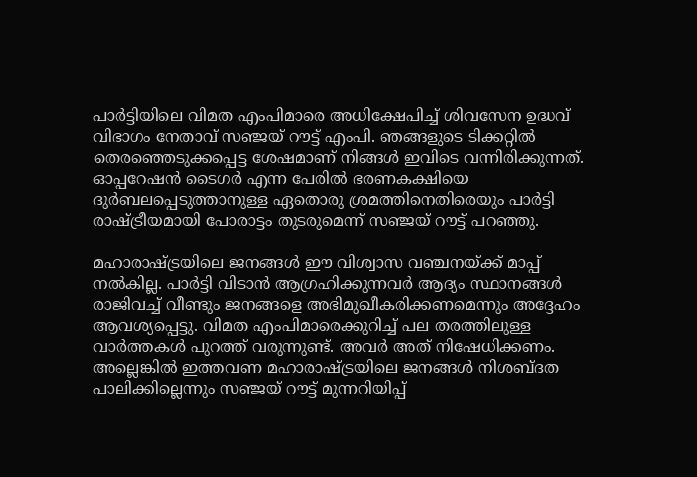പാർട്ടിയിലെ വിമത എംപിമാരെ അധിക്ഷേപിച്ച് ശിവസേന ഉദ്ധവ് വിഭാഗം നേതാവ് സഞ്ജയ് റൗട്ട് എംപി. ഞങ്ങളുടെ ടിക്കറ്റിൽ തെരഞ്ഞെടുക്കപ്പെട്ട ശേഷമാണ് നിങ്ങൾ ഇവിടെ വന്നിരിക്കുന്നത്. ഓപ്പറേഷൻ ടൈഗർ എന്ന പേരിൽ ഭരണകക്ഷിയെ ദുർബലപ്പെടുത്താനുള്ള ഏതൊരു ശ്രമത്തിനെതിരെയും പാർട്ടി രാഷ്ട്രീയമായി പോരാട്ടം തുടരുമെന്ന് സഞ്ജയ് റൗട്ട് പറഞ്ഞു.

മഹാരാഷ്ട്രയിലെ ജനങ്ങൾ ഈ വിശ്വാസ വഞ്ചനയ്ക്ക് മാപ്പ് നൽകില്ല. പാർട്ടി വിടാൻ ആഗ്രഹിക്കുന്നവർ ആദ്യം സ്ഥാനങ്ങൾ രാജിവച്ച് വീണ്ടും ജനങ്ങളെ അഭിമുഖീകരിക്കണമെന്നും അദ്ദേഹം ആവശ്യപ്പെട്ടു. വിമത എംപിമാരെക്കുറിച്ച് പല തരത്തിലുള്ള വാർത്തകൾ പുറത്ത് വരുന്നുണ്ട്. അവർ അത് നിഷേധിക്കണം. അല്ലെങ്കിൽ ഇത്തവണ മഹാരാഷ്ട്രയിലെ ജനങ്ങൾ നിശബ്ദത പാലിക്കില്ലെന്നും സഞ്ജയ് റൗട്ട് മുന്നറിയിപ്പ്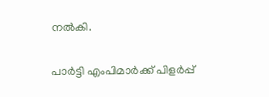നൽകി.

പാർട്ടി എംപിമാർക്ക് പിളർപ്പ്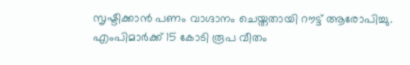സൃഷ്ടിക്കാൻ പണം വാഗ്ദാനം ചെയ്തതായി റൗട്ട് ആരോപിച്ചു. എംപിമാർക്ക് 15 കോടി രൂപ വീതം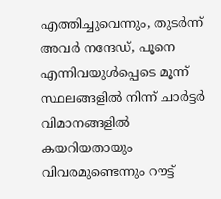എത്തിച്ചുവെന്നും, തുടർന്ന് അവർ നന്ദേഡ്, പൂനെ എന്നിവയുൾപ്പെടെ മൂന്ന് സ്ഥലങ്ങളിൽ നിന്ന് ചാർട്ടർ വിമാനങ്ങളിൽ കയറിയതായും വിവരമുണ്ടെന്നും റൗട്ട്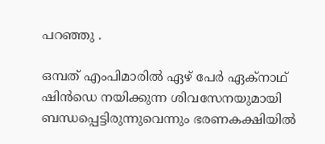പറഞ്ഞു .

ഒമ്പത് എംപിമാരിൽ ഏഴ് പേർ ഏക്‌നാഥ് ഷിൻഡെ നയിക്കുന്ന ശിവസേനയുമായി ബന്ധപ്പെട്ടിരുന്നുവെന്നും ഭരണകക്ഷിയിൽ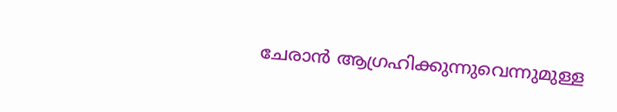ചേരാൻ ആഗ്രഹിക്കുന്നുവെന്നുമുള്ള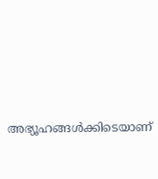അഭ്യൂഹങ്ങൾക്കിടെയാണ്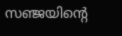സഞ്ജയിൻ്റെ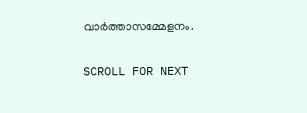വാർത്താസമ്മേളനം.

SCROLL FOR NEXT